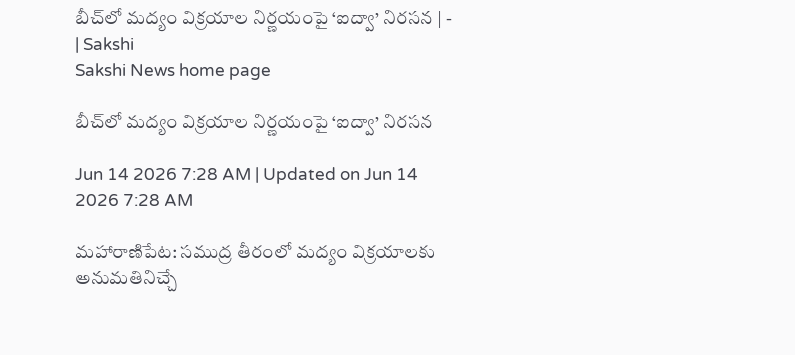బీచ్‌లో మద్యం విక్రయాల నిర్ణయంపై ‘ఐద్వా’ నిరసన | - | Sakshi
Sakshi News home page

బీచ్‌లో మద్యం విక్రయాల నిర్ణయంపై ‘ఐద్వా’ నిరసన

Jun 14 2026 7:28 AM | Updated on Jun 14 2026 7:28 AM

మహారాణిపేట: సముద్ర తీరంలో మద్యం విక్రయాలకు అనుమతినిచ్చే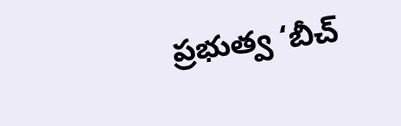ప్రభుత్వ ‘బీచ్‌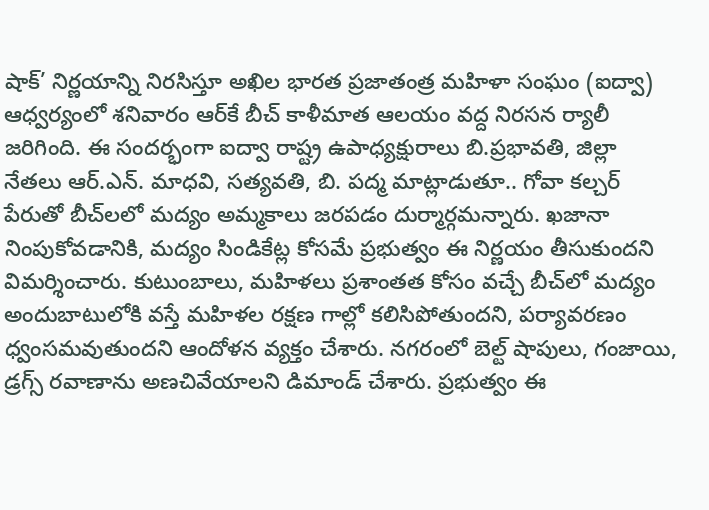షాక్‌’ నిర్ణయాన్ని నిరసిస్తూ అఖిల భారత ప్రజాతంత్ర మహిళా సంఘం (ఐద్వా) ఆధ్వర్యంలో శనివారం ఆర్‌కే బీచ్‌ కాళీమాత ఆలయం వద్ద నిరసన ర్యాలీ జరిగింది. ఈ సందర్భంగా ఐద్వా రాష్ట్ర ఉపాధ్యక్షురాలు బి.ప్రభావతి, జిల్లా నేతలు ఆర్‌.ఎన్‌. మాధవి, సత్యవతి, బి. పద్మ మాట్లాడుతూ.. గోవా కల్చర్‌ పేరుతో బీచ్‌లలో మద్యం అమ్మకాలు జరపడం దుర్మార్గమన్నారు. ఖజానా నింపుకోవడానికి, మద్యం సిండికేట్ల కోసమే ప్రభుత్వం ఈ నిర్ణయం తీసుకుందని విమర్శించారు. కుటుంబాలు, మహిళలు ప్రశాంతత కోసం వచ్చే బీచ్‌లో మద్యం అందుబాటులోకి వస్తే మహిళల రక్షణ గాల్లో కలిసిపోతుందని, పర్యావరణం ధ్వంసమవుతుందని ఆందోళన వ్యక్తం చేశారు. నగరంలో బెల్ట్‌ షాపులు, గంజాయి, డ్రగ్స్‌ రవాణాను అణచివేయాలని డిమాండ్‌ చేశారు. ప్రభుత్వం ఈ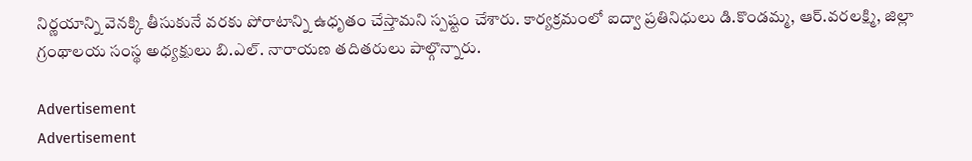నిర్ణయాన్ని వెనక్కి తీసుకునే వరకు పోరాటాన్ని ఉధృతం చేస్తామని స్పష్టం చేశారు. కార్యక్రమంలో ఐద్వా ప్రతినిధులు డి.కొండమ్మ, ఆర్‌.వరలక్ష్మి, జిల్లా గ్రంథాలయ సంస్థ అధ్యక్షులు బి.ఎల్‌. నారాయణ తదితరులు పాల్గొన్నారు.

Advertisement
Advertisement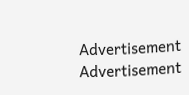Advertisement
Advertisement